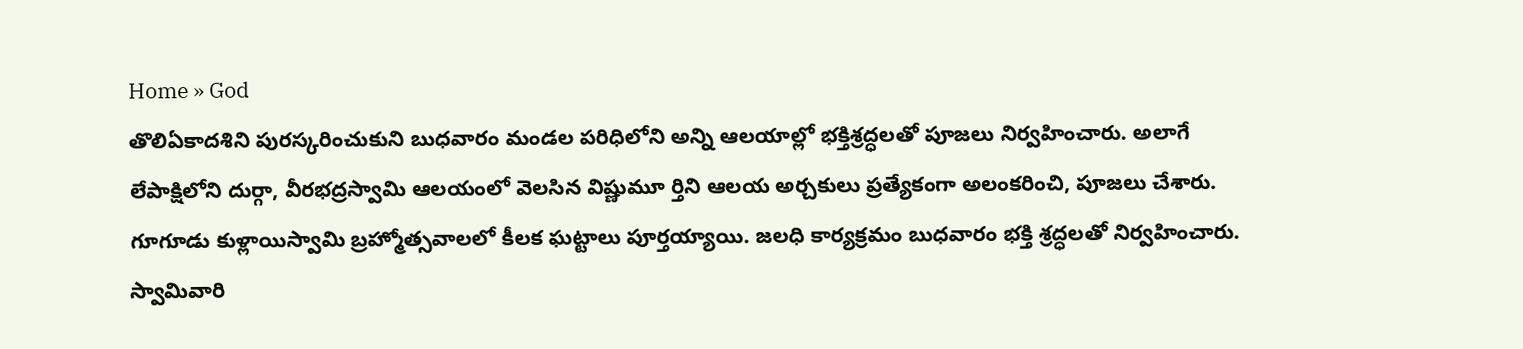Home » God
తొలిఏకాదశిని పురస్కరించుకుని బుధవారం మండల పరిధిలోని అన్ని ఆలయాల్లో భక్తిశ్రద్ధలతో పూజలు నిర్వహించారు. అలాగే లేపాక్షిలోని దుర్గా, వీరభద్రస్వామి ఆలయంలో వెలసిన విష్ణుమూ ర్తిని ఆలయ అర్చకులు ప్రత్యేకంగా అలంకరించి, పూజలు చేశారు.
గూగూడు కుళ్లాయిస్వామి బ్రహ్మోత్సవాలలో కీలక ఘట్టాలు పూర్తయ్యాయి. జలధి కార్యక్రమం బుధవారం భక్తి శ్రద్ధలతో నిర్వహించారు. స్వామివారి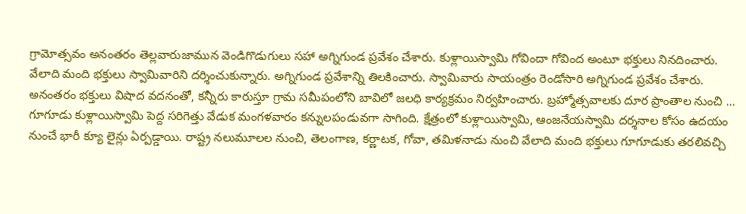గ్రామోత్సవం అనంతరం తెల్లవారుజామున వెండిగొడుగులు సహా అగ్నిగుండ ప్రవేశం చేశారు. కుళ్లాయిస్వామి గోవిందా గోవింద అంటూ భక్తులు నినదించారు. వేలాది మంది భక్తులు స్వామివారిని దర్శించుకున్నారు. అగ్నిగుండ ప్రవేశాన్ని తిలకించారు. స్వామివారు సాయంత్రం రెండోసారి అగ్నిగుండ ప్రవేశం చేశారు. అనంతరం భక్తులు విషాద వదనంతో, కన్నీరు కారుస్తూ గ్రామ సమీపంలోని బావిలో జలధి కార్యక్రమం నిర్వహించారు. బ్రహ్మోత్సవాలకు దూర ప్రాంతాల నుంచి ...
గూగూడు కుళ్లాయిస్వామి పెద్ద సరిగెత్తు వేడుక మంగళవారం కన్నులపండువగా సాగింది. క్షేత్రంలో కుళ్లాయిస్వామి, ఆంజనేయస్వామి దర్శనాల కోసం ఉదయం నుంచే భారీ క్యూ లైన్లు ఏర్పడ్డాయి. రాష్ట్ర నలుమూలల నుంచి, తెలంగాణ, కర్ణాటక, గోవా, తమిళనాడు నుంచి వేలాది మంది భక్తులు గూగూడుకు తరలివచ్చి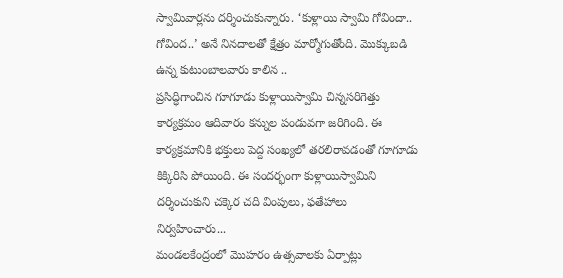స్వామివార్లను దర్శించుకున్నారు. ‘కుళ్లాయి స్వామి గోవిందా.. గోవింద..’ అనే నినదాలతో క్షేత్రం మార్మోగుతోంది. మొక్కుబడి ఉన్న కుటుంబాలవారు కాలిన ..
ప్రసిద్ధిగాంచిన గూగూడు కుళ్లాయిస్వామి చిన్నసరిగెత్తు కార్యక్రమం ఆదివారం కన్నుల పండువగా జరిగింది. ఈ కార్యక్రమానికి భక్తులు పెద్ద సంఖ్యలో తరలిరావడంతో గూగూడు కిక్కిరిసి పోయింది. ఈ సందర్భంగా కుళ్లాయిస్వామిని దర్శించుకుని చక్కెర చది వింపులు, ఫతేహాలు నిర్వహించారు...
మండలకేంద్రంలో మొహరం ఉత్సవాలకు ఏర్పాట్లు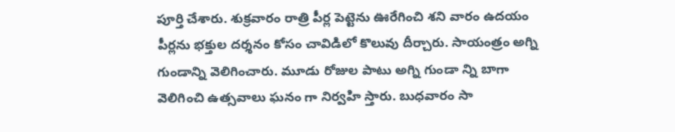పూర్తి చేశారు. శుక్రవారం రాత్రి పీర్ల పెట్టెను ఊరేగించి శని వారం ఉదయం పీర్లను భక్తుల దర్శనం కోసం చావిడిలో కొలువు దీర్చారు. సాయంత్రం అగ్ని గుండాన్ని వెలిగించారు. మూడు రోజుల పాటు అగ్ని గుండా న్ని బాగా వెలిగించి ఉత్సవాలు ఘనం గా నిర్వహి స్తారు. బుధవారం సా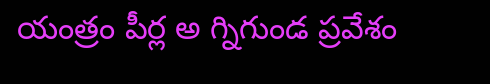యంత్రం పీర్ల అ గ్నిగుండ ప్రవేశం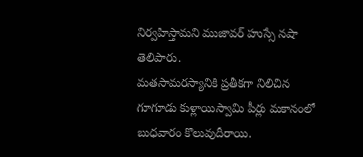నిర్వహిస్తామని ముజావర్ హుస్సే నషా తెలిపారు.
మతసామరస్యానికి ప్రతీకగా నిలిచిన గూగూడు కుళ్లాయిస్వామి పీర్లు మకానంలో బుధవారం కొలువుదీరాయి.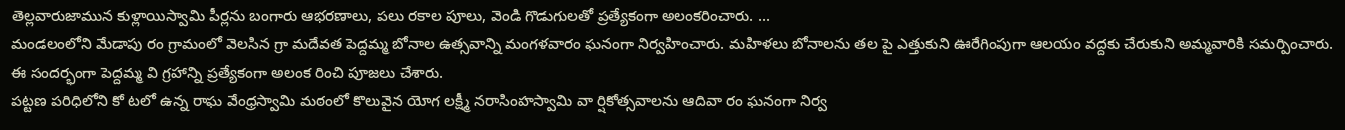తెల్లవారుజామున కుళ్లాయిస్వామి పీర్లను బంగారు ఆభరణాలు, పలు రకాల పూలు, వెండి గొడుగులతో ప్రత్యేకంగా అలంకరించారు. ...
మండలంలోని మేడాపు రం గ్రామంలో వెలసిన గ్రా మదేవత పెద్దమ్మ బోనాల ఉత్సవాన్ని మంగళవారం ఘనంగా నిర్వహించారు. మహిళలు బోనాలను తల పై ఎత్తుకుని ఊరేగింపుగా ఆలయం వద్దకు చేరుకుని అమ్మవారికి సమర్పించారు. ఈ సందర్భంగా పెద్దమ్మ వి గ్రహాన్ని ప్రత్యేకంగా అలంక రించి పూజలు చేశారు.
పట్టణ పరిధిలోని కో టలో ఉన్న రాఘ వేంధ్రస్వామి మఠంలో కొలువైన యోగ లక్ష్మీ నరాసింహస్వామి వా ర్షికోత్సవాలను ఆదివా రం ఘనంగా నిర్వ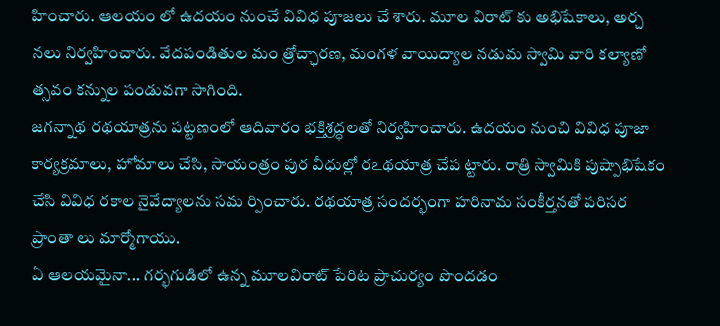హించారు. ఆలయం లో ఉదయం నుంచే వివిధ పూజలు చే శారు. మూల విరాట్ కు అభిషేకాలు, అర్చ నలు నిర్వహించారు. వేదపండితుల మం త్రోచ్ఛారణ, మంగళ వాయిద్యాల నడుమ స్వామి వారి కల్యాణో త్సవం కన్నుల పండువగా సాగింది.
జగన్నాథ రథయాత్రను పట్టణంలో ఆదివారం భక్తిశ్రద్ధలతో నిర్వహించారు. ఉదయం నుంచి వివిధ పూజా కార్యక్రమాలు, హోమాలు చేసి, సాయంత్రం పుర వీధుల్లో రఽథయాత్ర చేప ట్టారు. రాత్రి స్వామికి పుష్పాభిషేకం చేసి వివిధ రకాల నైవేద్యాలను సమ ర్పించారు. రథయాత్ర సందర్భంగా హరినామ సంకీర్తనతో పరిసర ప్రాంతా లు మార్మోగాయు.
ఏ ఆలయమైనా... గర్భగుడిలో ఉన్న మూలవిరాట్ పేరిట ప్రాచుర్యం పొందడం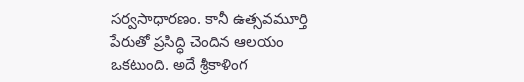సర్వసాధారణం. కానీ ఉత్సవమూర్తి పేరుతో ప్రసిద్ధి చెందిన ఆలయం ఒకటుంది. అదే శ్రీకాళింగ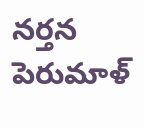నర్తన పెరుమాళ్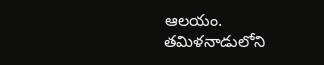ఆలయం. తమిళనాడులోని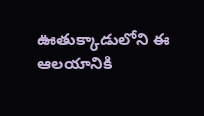ఊతుక్కాడులోని ఈ ఆలయానికి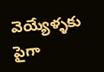వెయ్యేళ్ళకు పైగా